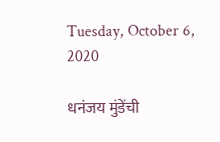Tuesday, October 6, 2020

धनंजय मुंडेंची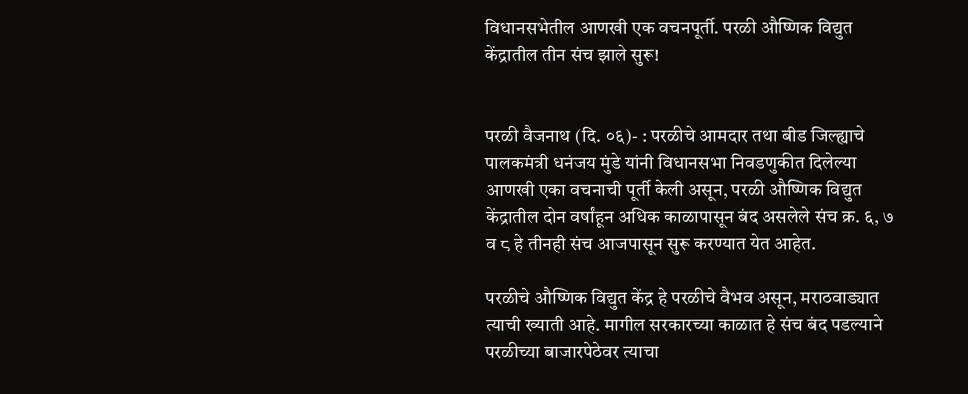विधानसभेतील आणखी एक वचनपूर्ती. परळी औष्णिक विद्युत केंद्रातील तीन संच झाले सुरू!


परळी वैजनाथ (दि. ०६)- : परळीचे आमदार तथा बीड जिल्ह्याचे पालकमंत्री धनंजय मुंडे यांनी विधानसभा निवडणुकीत दिलेल्या आणखी एका वचनाची पूर्ती केली असून, परळी औष्णिक विद्युत केंद्रातील दोन वर्षांहून अधिक काळापासून बंद असलेले संच क्र. ६, ७ व ८ हे तीनही संच आजपासून सुरू करण्यात येत आहेत.

परळीचे औष्णिक विद्युत केंद्र हे परळीचे वैभव असून, मराठवाड्यात त्याची ख्याती आहे. मागील सरकारच्या काळात हे संच बंद पडल्याने परळीच्या बाजारपेठेवर त्याचा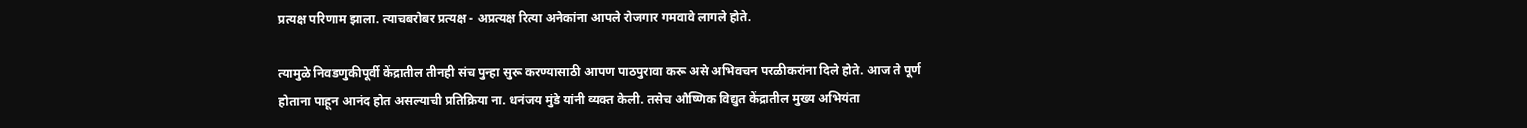प्रत्यक्ष परिणाम झाला. त्याचबरोबर प्रत्यक्ष - अप्रत्यक्ष रित्या अनेकांना आपले रोजगार गमवावे लागले होते.

त्यामुळे निवडणुकीपूर्वी केंद्रातील तीनही संच पुन्हा सुरू करण्यासाठी आपण पाठपुरावा करू असे अभिवचन परळीकरांना दिले होते. आज ते पूर्ण होताना पाहून आनंद होत असल्याची प्रतिक्रिया ना. धनंजय मुंडे यांनी व्यक्त केली. तसेच औष्णिक विद्युत केंद्रातील मुख्य अभियंता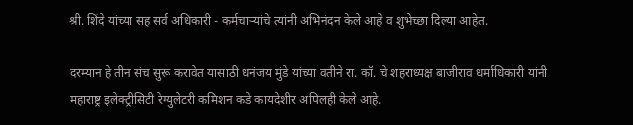श्री. शिंदे यांच्या सह सर्व अधिकारी - कर्मचाऱ्यांचे त्यांनी अभिनंदन केले आहे व शुभेच्छा दिल्या आहेत.

दरम्यान हे तीन संच सुरू करावेत यासाठी धनंजय मुंडे यांच्या वतीने रा. कॉ. चे शहराध्यक्ष बाजीराव धर्माधिकारी यांनी महाराष्ट्र इलेक्ट्रीसिटी रेग्युलेटरी कमिशन कडे कायदेशीर अपिलही केले आहे.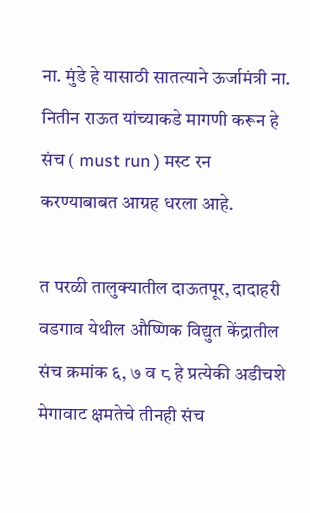ना. मुंडे हे यासाठी सातत्याने ऊर्जामंत्री ना. नितीन राऊत यांच्याकडे मागणी करून हे संच ( must run ) मस्ट रन  करण्याबाबत आग्रह धरला आहे.

त परळी तालुक्यातील दाऊतपूर, दादाहरी वडगाव येथील औष्णिक विद्युत केंद्रातील संच क्रमांक ६, ७ व ८ हे प्रत्येकी अडीचशे मेगावाट क्षमतेचे तीनही संच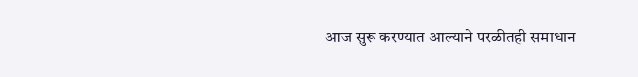आज सुरू करण्यात आल्याने परळीतही समाधान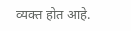व्यक्त होत आहे.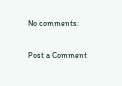No comments:

Post a Comment